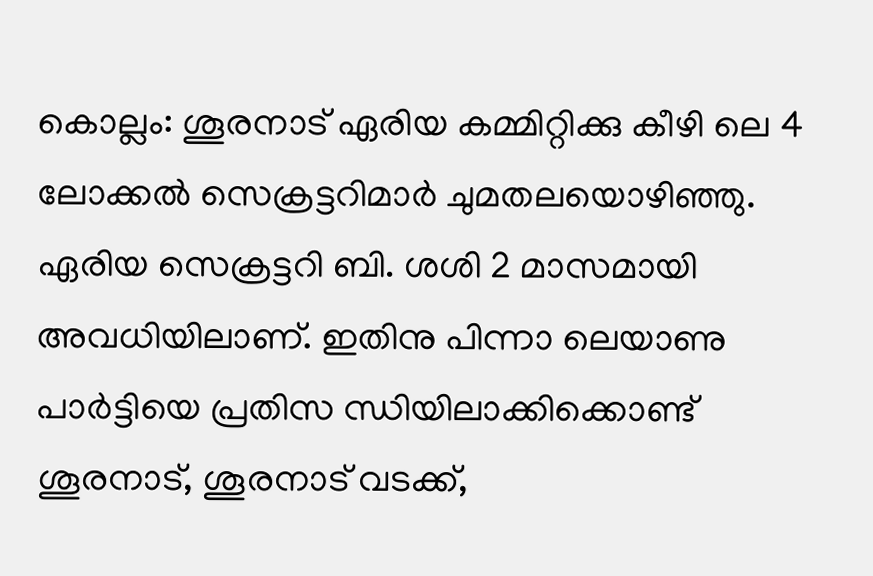കൊല്ലം: ശൂരനാട് ഏരിയ കമ്മിറ്റിക്കു കീഴി ലെ 4 ലോക്കൽ സെക്രട്ടറിമാർ ചുമതലയൊഴിഞ്ഞു. ഏരിയ സെക്രട്ടറി ബി. ശശി 2 മാസമായി അവധിയിലാണ്. ഇതിനു പിന്നാ ലെയാണു പാർട്ടിയെ പ്രതിസ ന്ധിയിലാക്കിക്കൊണ്ട് ശൂരനാട്, ശൂരനാട് വടക്ക്,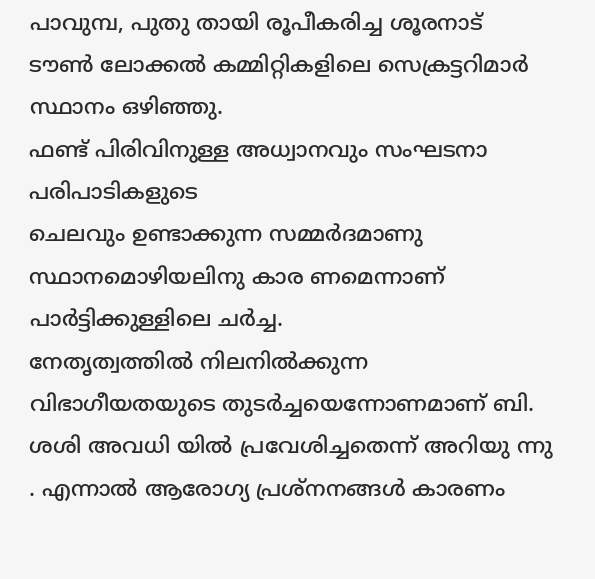പാവുമ്പ, പുതു തായി രൂപീകരിച്ച ശൂരനാട് ടൗൺ ലോക്കൽ കമ്മിറ്റികളിലെ സെക്രട്ടറിമാർ സ്ഥാനം ഒഴിഞ്ഞു.
ഫണ്ട് പിരിവിനുള്ള അധ്വാനവും സംഘടനാ പരിപാടികളുടെ
ചെലവും ഉണ്ടാക്കുന്ന സമ്മർദമാണു സ്ഥാനമൊഴിയലിനു കാര ണമെന്നാണ് പാർട്ടിക്കുള്ളിലെ ചർച്ച.
നേതൃത്വത്തിൽ നിലനിൽക്കുന്ന വിഭാഗീയതയുടെ തുടർച്ചയെന്നോണമാണ് ബി. ശശി അവധി യിൽ പ്രവേശിച്ചതെന്ന് അറിയു ന്നു . എന്നാൽ ആരോഗ്യ പ്രശ്നനങ്ങൾ കാരണം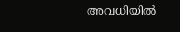അവധിയിൽ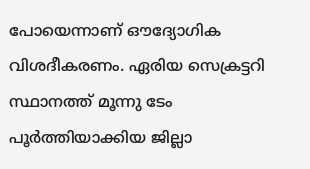പോയെന്നാണ് ഔദ്യോഗിക വിശദീകരണം. ഏരിയ സെക്രട്ടറി സ്ഥാനത്ത് മൂന്നു ടേം പൂർത്തിയാക്കിയ ജില്ലാ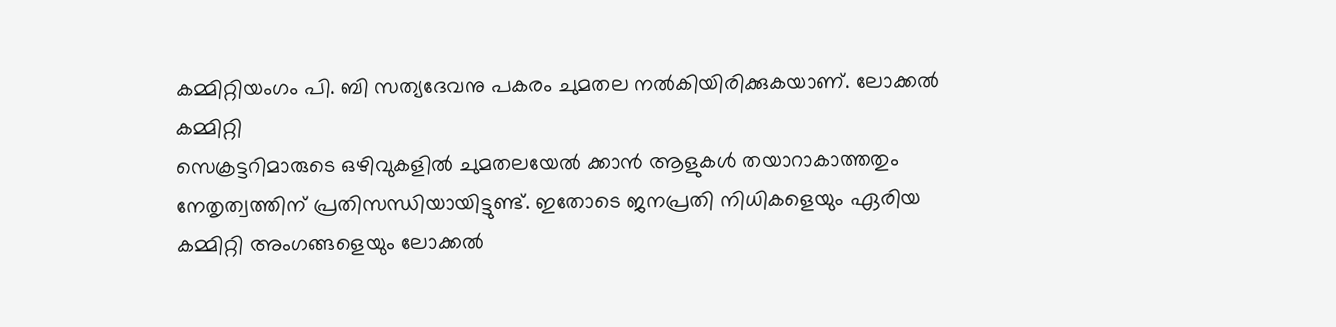കമ്മിറ്റിയംഗം പി. ബി സത്യദേവനു പകരം ചുമതല നൽകിയിരിക്കുകയാണ്. ലോക്കൽ കമ്മിറ്റി
സെക്രട്ടറിമാരുടെ ഒഴിവുകളിൽ ചുമതലയേൽ ക്കാൻ ആളുകൾ തയാറാകാത്തതും നേതൃത്വത്തിന് പ്രതിസന്ധിയായിട്ടുണ്ട്. ഇതോടെ ജനപ്രതി നിധികളെയും ഏരിയ കമ്മിറ്റി അംഗങ്ങളെയും ലോക്കൽ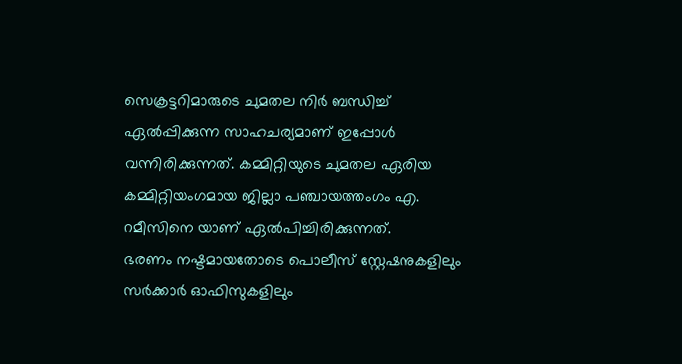സെക്രട്ടറിമാരുടെ ചുമതല നിർ ബന്ധിച്ച് ഏൽപ്പിക്കുന്ന സാഹചര്യമാണ് ഇപ്പോൾ വന്നിരിക്കുന്നത്. കമ്മിറ്റിയുടെ ചുമതല ഏരിയ കമ്മിറ്റിയംഗമായ ജില്ലാ പഞ്ചായത്തംഗം എ. റമീസിനെ യാണ് ഏൽപിച്ചിരിക്കുന്നത്.
ഭരണം നഷ്ടമായതോടെ പൊലീസ് സ്റ്റേഷനുകളിലും സർക്കാർ ഓഫിസുകളിലും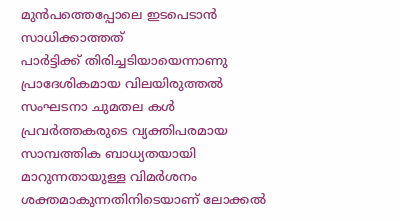മുൻപത്തെപ്പോലെ ഇടപെടാൻ സാധിക്കാത്തത്
പാർട്ടിക്ക് തിരിച്ചടിയായെന്നാണു പ്രാദേശികമായ വിലയിരുത്തൽ സംഘടനാ ചുമതല കൾ പ്രവർത്തകരുടെ വ്യക്തിപരമായ സാമ്പത്തിക ബാധ്യതയായി മാറുന്നതായുള്ള വിമർശനം ശക്തമാകുന്നതിനിടെയാണ് ലോക്കൽ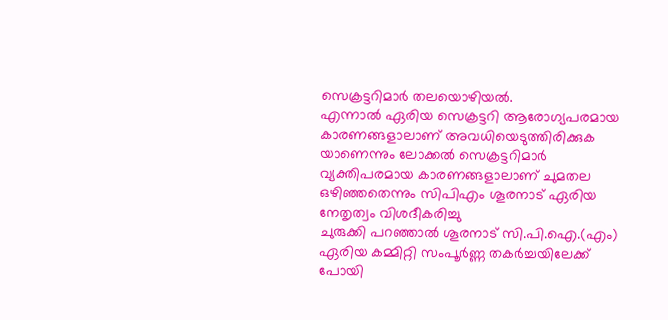സെക്രട്ടറിമാർ തലയൊഴിയൽ.
എന്നാൽ ഏരിയ സെക്രട്ടറി ആരോഗ്യപരമായ കാരണങ്ങളാലാണ് അവധിയെടുത്തിരിക്കുക യാണെന്നും ലോക്കൽ സെക്രട്ടറിമാർ വ്യക്തിപരമായ കാരണങ്ങളാലാണ് ചുമതല ഒഴിഞ്ഞതെന്നും സിപിഎം ശൂരനാട് ഏരിയ നേതൃത്വം വിശദീകരിച്ചു
ചുരുക്കി പറഞ്ഞാൽ ശൂരനാട് സി.പി.ഐ.(എം) ഏരിയ കമ്മിറ്റി സംപൂർണ്ണ തകർച്ചയിലേക്ക് പോയി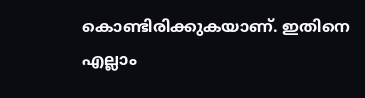കൊണ്ടിരിക്കുകയാണ്. ഇതിനെ എല്ലാം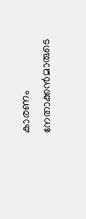കാരണം നേതാക്കൻമാരുടെ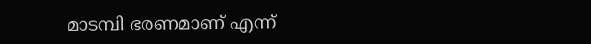മാടമ്പി ഭരണമാണ് എന്ന്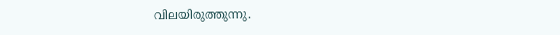വിലയിരുത്തുന്നു.